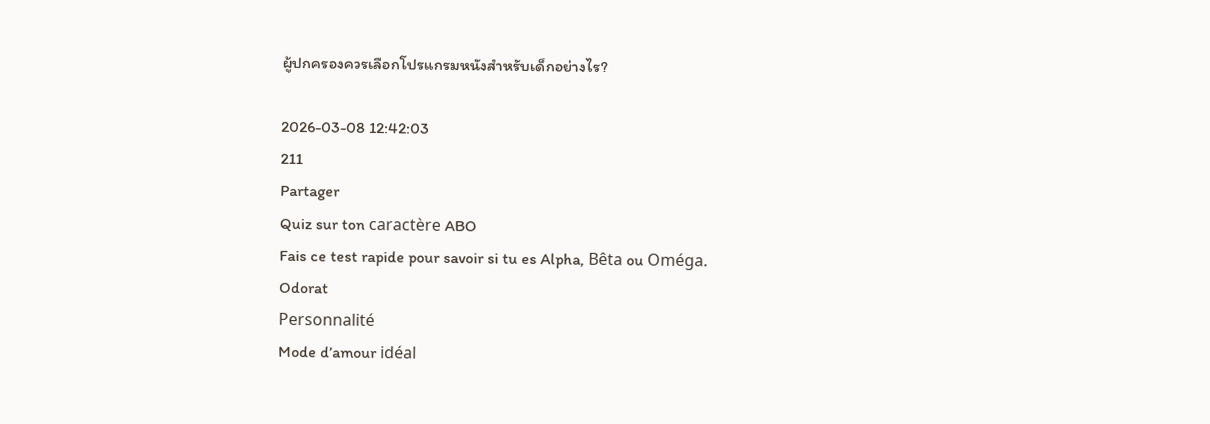ผู้ปกครองควรเลือกโปรแกรมหนังสำหรับเด็กอย่างไร?

2026-03-08 12:42:03
211
Partager
Quiz sur ton caractère ABO
Fais ce test rapide pour savoir si tu es Alpha, Bêta ou Oméga.
Odorat
Personnalité
Mode d’amour idéal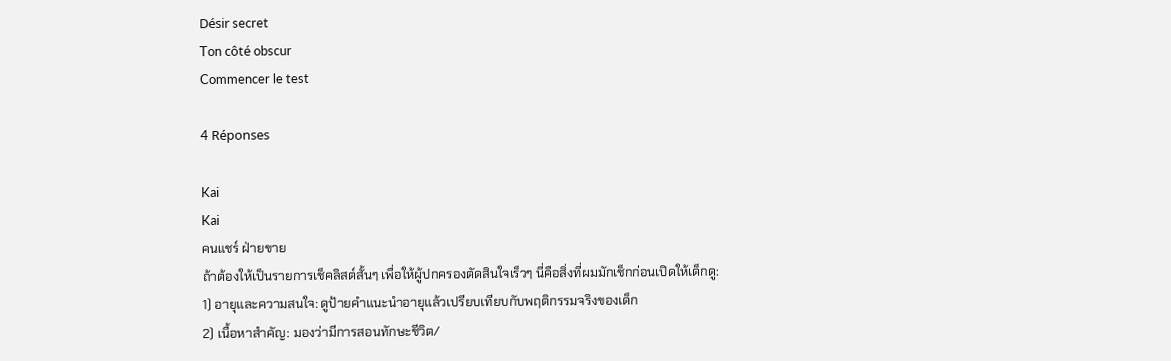Désir secret
Ton côté obscur
Commencer le test

4 Réponses

Kai
Kai
คนแชร์ ฝ่ายขาย
ถ้าต้องให้เป็นรายการเช็คลิสต์สั้นๆ เพื่อให้ผู้ปกครองตัดสินใจเร็วๆ นี่คือสิ่งที่ผมมักเช็กก่อนเปิดให้เด็กดู:
1) อายุและความสนใจ: ดูป้ายคำแนะนำอายุแล้วเปรียบเทียบกับพฤติกรรมจริงของเด็ก
2) เนื้อหาสำคัญ: มองว่ามีการสอนทักษะชีวิต/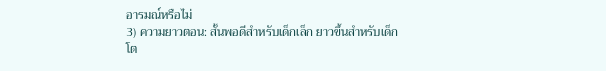อารมณ์หรือไม่
3) ความยาวตอน: สั้นพอดีสำหรับเด็กเล็ก ยาวขึ้นสำหรับเด็กโต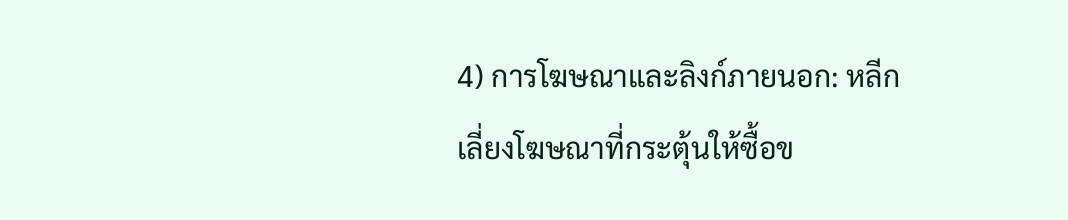4) การโฆษณาและลิงก์ภายนอก: หลีกเลี่ยงโฆษณาที่กระตุ้นให้ซื้อข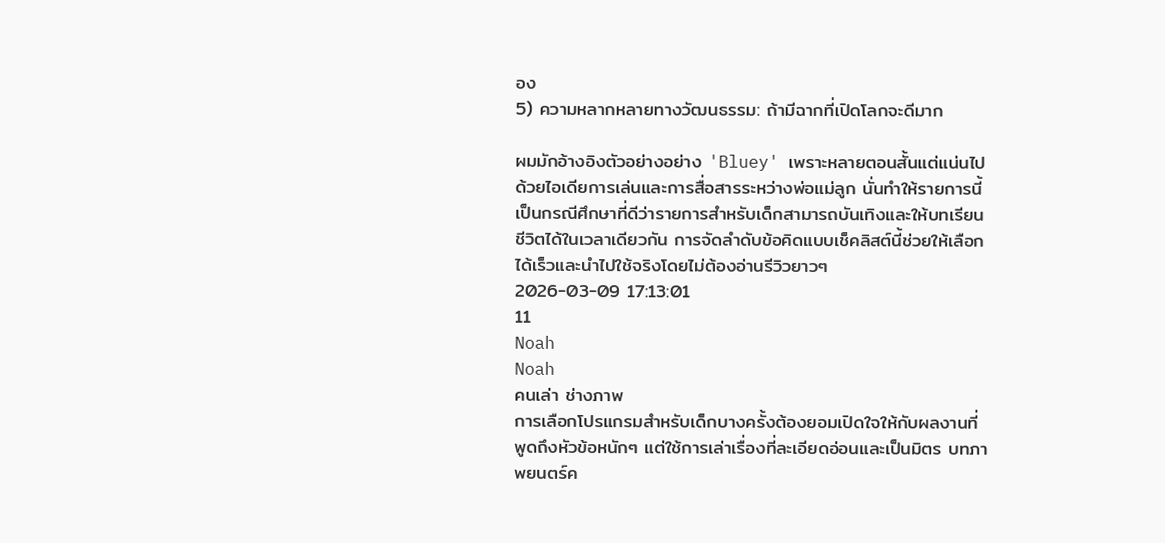อง
5) ความหลากหลายทางวัฒนธรรม: ถ้ามีฉากที่เปิดโลกจะดีมาก

ผมมักอ้างอิงตัวอย่างอย่าง 'Bluey' เพราะหลายตอนสั้นแต่แน่นไปด้วยไอเดียการเล่นและการสื่อสารระหว่างพ่อแม่ลูก นั่นทำให้รายการนี้เป็นกรณีศึกษาที่ดีว่ารายการสำหรับเด็กสามารถบันเทิงและให้บทเรียนชีวิตได้ในเวลาเดียวกัน การจัดลำดับข้อคิดแบบเช็คลิสต์นี้ช่วยให้เลือกได้เร็วและนำไปใช้จริงโดยไม่ต้องอ่านรีวิวยาวๆ
2026-03-09 17:13:01
11
Noah
Noah
คนเล่า ช่างภาพ
การเลือกโปรแกรมสำหรับเด็กบางครั้งต้องยอมเปิดใจให้กับผลงานที่พูดถึงหัวข้อหนักๆ แต่ใช้การเล่าเรื่องที่ละเอียดอ่อนและเป็นมิตร บทภาพยนตร์ค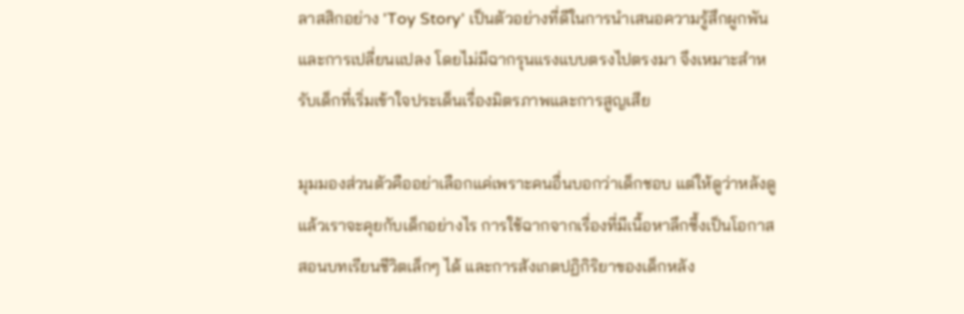ลาสสิกอย่าง 'Toy Story' เป็นตัวอย่างที่ดีในการนำเสนอความรู้สึกผูกพันและการเปลี่ยนแปลง โดยไม่มีฉากรุนแรงแบบตรงไปตรงมา จึงเหมาะสำหรับเด็กที่เริ่มเข้าใจประเด็นเรื่องมิตรภาพและการสูญเสีย

มุมมองส่วนตัวคืออย่าเลือกแค่เพราะคนอื่นบอกว่าเด็กชอบ แต่ให้ดูว่าหลังดูแล้วเราจะคุยกับเด็กอย่างไร การใช้ฉากจากเรื่องที่มีเนื้อหาลึกซึ้งเป็นโอกาสสอนบทเรียนชีวิตเล็กๆ ได้ และการสังเกตปฏิกิริยาของเด็กหลัง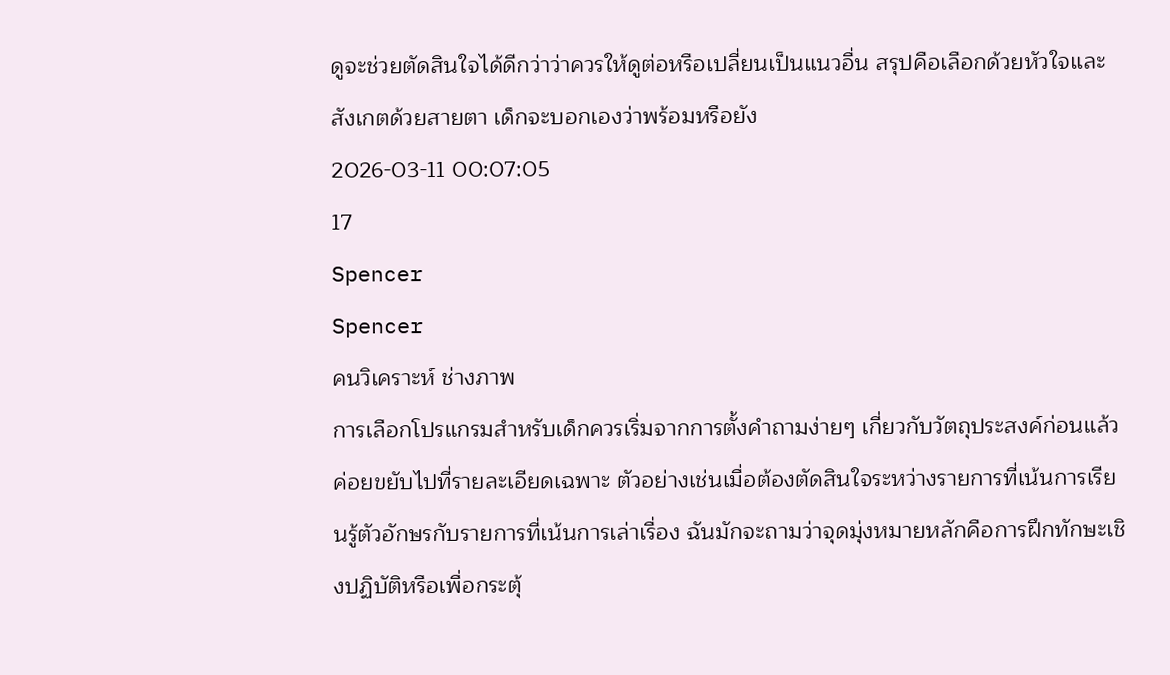ดูจะช่วยตัดสินใจได้ดีกว่าว่าควรให้ดูต่อหรือเปลี่ยนเป็นแนวอื่น สรุปคือเลือกด้วยหัวใจและสังเกตด้วยสายตา เด็กจะบอกเองว่าพร้อมหรือยัง
2026-03-11 00:07:05
17
Spencer
Spencer
คนวิเคราะห์ ช่างภาพ
การเลือกโปรแกรมสำหรับเด็กควรเริ่มจากการตั้งคำถามง่ายๆ เกี่ยวกับวัตถุประสงค์ก่อนแล้วค่อยขยับไปที่รายละเอียดเฉพาะ ตัวอย่างเช่นเมื่อต้องตัดสินใจระหว่างรายการที่เน้นการเรียนรู้ตัวอักษรกับรายการที่เน้นการเล่าเรื่อง ฉันมักจะถามว่าจุดมุ่งหมายหลักคือการฝึกทักษะเชิงปฏิบัติหรือเพื่อกระตุ้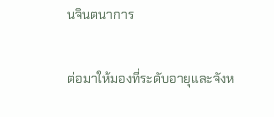นจินตนาการ

ต่อมาให้มองที่ระดับอายุและจังห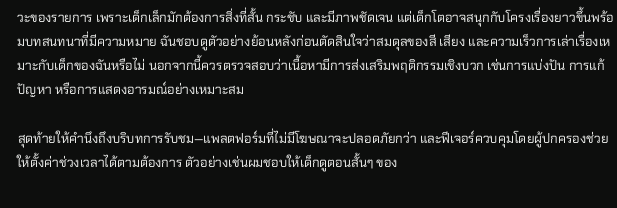วะของรายการ เพราะเด็กเล็กมักต้องการสิ่งที่สั้น กระชับ และมีภาพชัดเจน แต่เด็กโตอาจสนุกกับโครงเรื่องยาวขึ้นพร้อมบทสนทนาที่มีความหมาย ฉันชอบดูตัวอย่างย้อนหลังก่อนตัดสินใจว่าสมดุลของสี เสียง และความเร็วการเล่าเรื่องเหมาะกับเด็กของฉันหรือไม่ นอกจากนี้ควรตรวจสอบว่าเนื้อหามีการส่งเสริมพฤติกรรมเชิงบวก เช่นการแบ่งปัน การแก้ปัญหา หรือการแสดงอารมณ์อย่างเหมาะสม

สุดท้ายให้คำนึงถึงบริบทการรับชม—แพลตฟอร์มที่ไม่มีโฆษณาจะปลอดภัยกว่า และฟีเจอร์ควบคุมโดยผู้ปกครองช่วยให้ตั้งค่าช่วงเวลาได้ตามต้องการ ตัวอย่างเช่นผมชอบให้เด็กดูตอนสั้นๆ ของ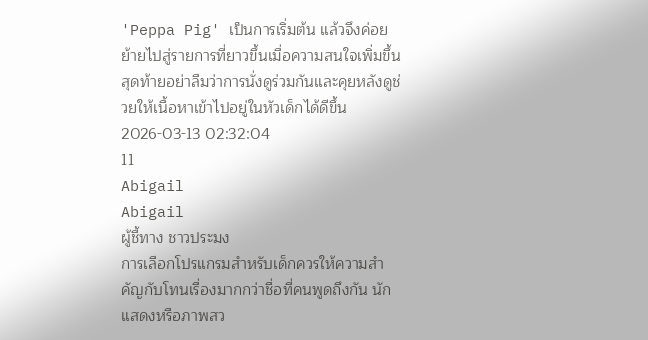'Peppa Pig' เป็นการเริ่มต้น แล้วจึงค่อยย้ายไปสู่รายการที่ยาวขึ้นเมื่อความสนใจเพิ่มขึ้น สุดท้ายอย่าลืมว่าการนั่งดูร่วมกันและคุยหลังดูช่วยให้เนื้อหาเข้าไปอยู่ในหัวเด็กได้ดีขึ้น
2026-03-13 02:32:04
11
Abigail
Abigail
ผู้ชี้ทาง ชาวประมง
การเลือกโปรแกรมสำหรับเด็กควรให้ความสำคัญกับโทนเรื่องมากกว่าชื่อที่คนพูดถึงกัน นักแสดงหรือภาพสว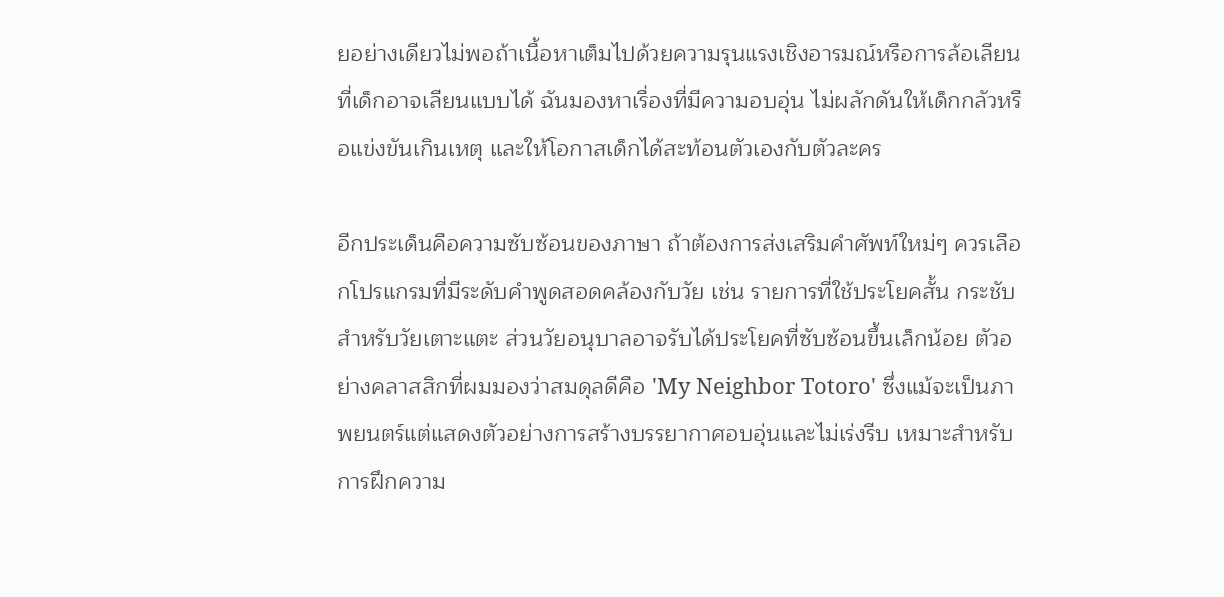ยอย่างเดียวไม่พอถ้าเนื้อหาเต็มไปด้วยความรุนแรงเชิงอารมณ์หรือการล้อเลียนที่เด็กอาจเลียนแบบได้ ฉันมองหาเรื่องที่มีความอบอุ่น ไม่ผลักดันให้เด็กกลัวหรือแข่งขันเกินเหตุ และให้โอกาสเด็กได้สะท้อนตัวเองกับตัวละคร

อีกประเด็นคือความซับซ้อนของภาษา ถ้าต้องการส่งเสริมคำศัพท์ใหม่ๆ ควรเลือกโปรแกรมที่มีระดับคำพูดสอดคล้องกับวัย เช่น รายการที่ใช้ประโยคสั้น กระชับสำหรับวัยเตาะแตะ ส่วนวัยอนุบาลอาจรับได้ประโยคที่ซับซ้อนขึ้นเล็กน้อย ตัวอย่างคลาสสิกที่ผมมองว่าสมดุลดีคือ 'My Neighbor Totoro' ซึ่งแม้จะเป็นภาพยนตร์แต่แสดงตัวอย่างการสร้างบรรยากาศอบอุ่นและไม่เร่งรีบ เหมาะสำหรับการฝึกความ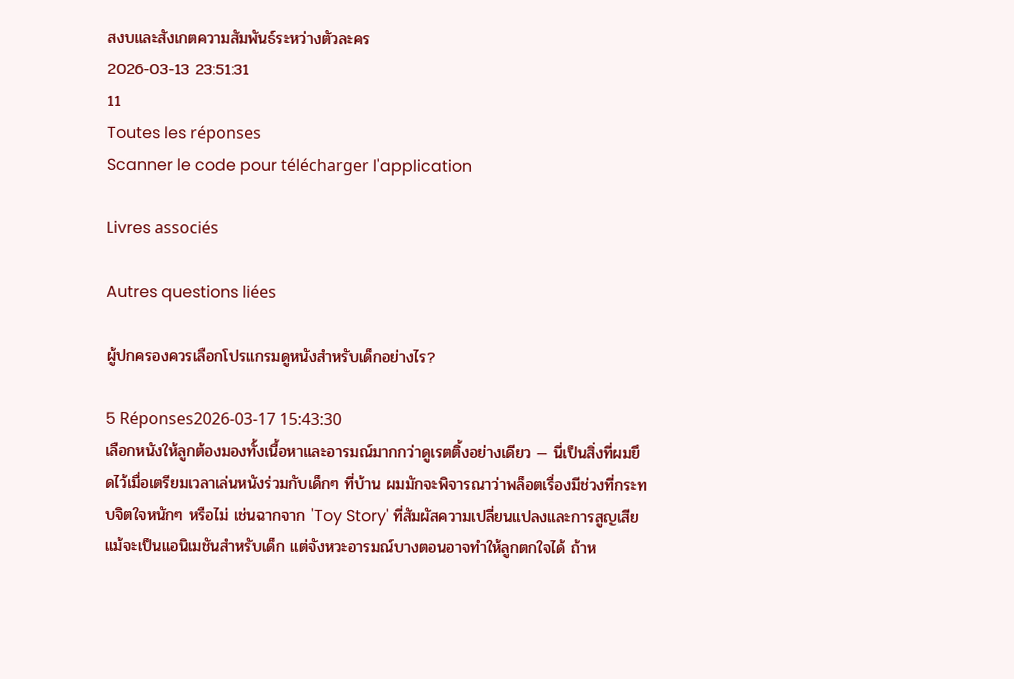สงบและสังเกตความสัมพันธ์ระหว่างตัวละคร
2026-03-13 23:51:31
11
Toutes les réponses
Scanner le code pour télécharger l'application

Livres associés

Autres questions liées

ผู้ปกครองควรเลือกโปรแกรมดูหนังสำหรับเด็กอย่างไร?

5 Réponses2026-03-17 15:43:30
เลือกหนังให้ลูกต้องมองทั้งเนื้อหาและอารมณ์มากกว่าดูเรตติ้งอย่างเดียว — นี่เป็นสิ่งที่ผมยึดไว้เมื่อเตรียมเวลาเล่นหนังร่วมกับเด็กๆ ที่บ้าน ผมมักจะพิจารณาว่าพล็อตเรื่องมีช่วงที่กระทบจิตใจหนักๆ หรือไม่ เช่นฉากจาก 'Toy Story' ที่สัมผัสความเปลี่ยนแปลงและการสูญเสีย แม้จะเป็นแอนิเมชันสำหรับเด็ก แต่จังหวะอารมณ์บางตอนอาจทำให้ลูกตกใจได้ ถ้าห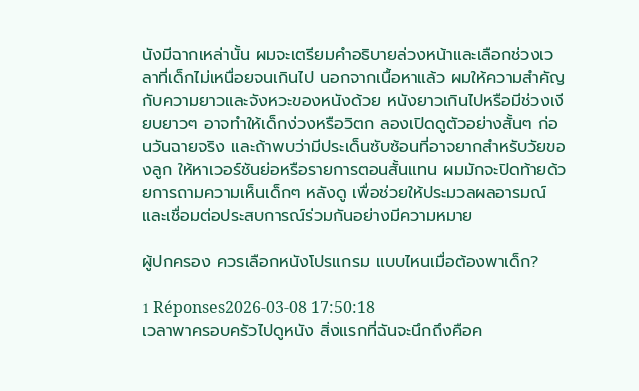นังมีฉากเหล่านั้น ผมจะเตรียมคำอธิบายล่วงหน้าและเลือกช่วงเวลาที่เด็กไม่เหนื่อยจนเกินไป นอกจากเนื้อหาแล้ว ผมให้ความสำคัญกับความยาวและจังหวะของหนังด้วย หนังยาวเกินไปหรือมีช่วงเงียบยาวๆ อาจทำให้เด็กง่วงหรือวิตก ลองเปิดดูตัวอย่างสั้นๆ ก่อนวันฉายจริง และถ้าพบว่ามีประเด็นซับซ้อนที่อาจยากสำหรับวัยของลูก ให้หาเวอร์ชันย่อหรือรายการตอนสั้นแทน ผมมักจะปิดท้ายด้วยการถามความเห็นเด็กๆ หลังดู เพื่อช่วยให้ประมวลผลอารมณ์และเชื่อมต่อประสบการณ์ร่วมกันอย่างมีความหมาย

ผู้ปกครอง ควรเลือกหนังโปรแกรม แบบไหนเมื่อต้องพาเด็ก?

1 Réponses2026-03-08 17:50:18
เวลาพาครอบครัวไปดูหนัง สิ่งแรกที่ฉันจะนึกถึงคือค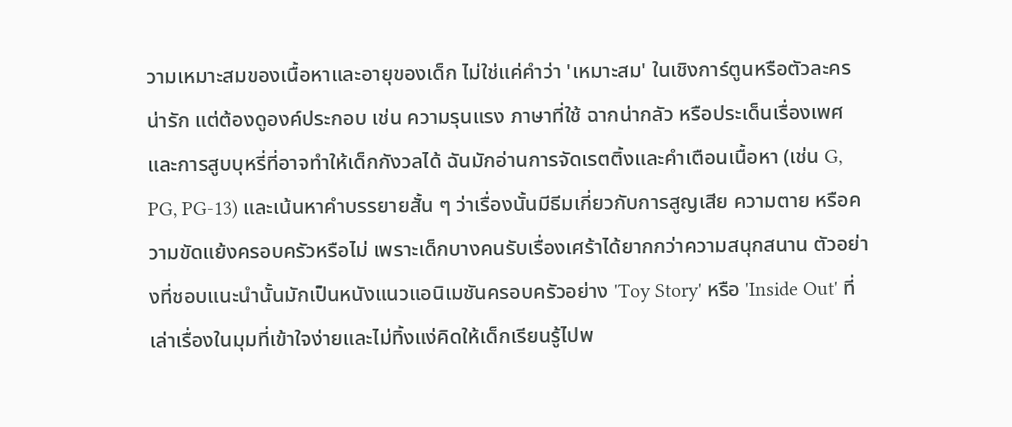วามเหมาะสมของเนื้อหาและอายุของเด็ก ไม่ใช่แค่คำว่า 'เหมาะสม' ในเชิงการ์ตูนหรือตัวละครน่ารัก แต่ต้องดูองค์ประกอบ เช่น ความรุนแรง ภาษาที่ใช้ ฉากน่ากลัว หรือประเด็นเรื่องเพศและการสูบบุหรี่ที่อาจทำให้เด็กกังวลได้ ฉันมักอ่านการจัดเรตติ้งและคำเตือนเนื้อหา (เช่น G, PG, PG-13) และเน้นหาคำบรรยายสั้น ๆ ว่าเรื่องนั้นมีธีมเกี่ยวกับการสูญเสีย ความตาย หรือความขัดแย้งครอบครัวหรือไม่ เพราะเด็กบางคนรับเรื่องเศร้าได้ยากกว่าความสนุกสนาน ตัวอย่างที่ชอบแนะนำนั้นมักเป็นหนังแนวแอนิเมชันครอบครัวอย่าง 'Toy Story' หรือ 'Inside Out' ที่เล่าเรื่องในมุมที่เข้าใจง่ายและไม่ทิ้งแง่คิดให้เด็กเรียนรู้ไปพ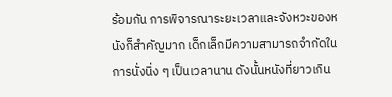ร้อมกัน การพิจารณาระยะเวลาและจังหวะของหนังก็สำคัญมาก เด็กเล็กมีความสามารถจำกัดในการนั่งนิ่ง ๆ เป็นเวลานาน ดังนั้นหนังที่ยาวเกิน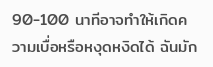90-100 นาทีอาจทำให้เกิดความเบื่อหรือหงุดหงิดได้ ฉันมัก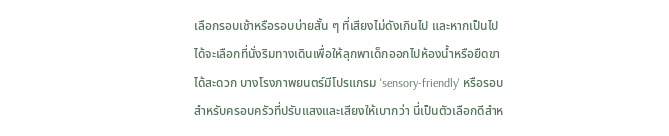เลือกรอบเช้าหรือรอบบ่ายสั้น ๆ ที่เสียงไม่ดังเกินไป และหากเป็นไปได้จะเลือกที่นั่งริมทางเดินเพื่อให้ลุกพาเด็กออกไปห้องน้ำหรือยืดขาได้สะดวก บางโรงภาพยนตร์มีโปรแกรม 'sensory-friendly' หรือรอบสำหรับครอบครัวที่ปรับแสงและเสียงให้เบากว่า นี่เป็นตัวเลือกดีสำห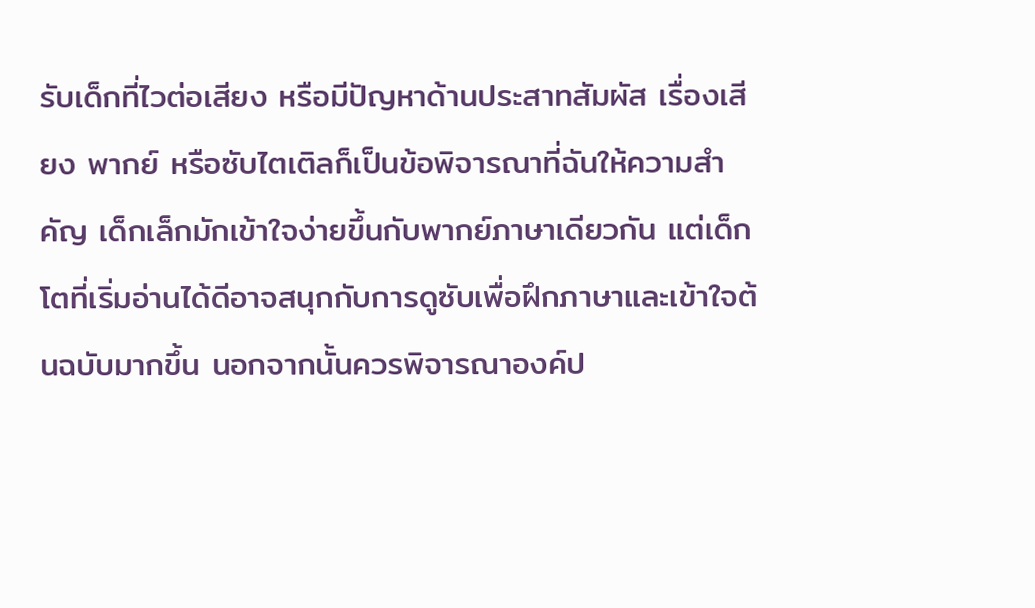รับเด็กที่ไวต่อเสียง หรือมีปัญหาด้านประสาทสัมผัส เรื่องเสียง พากย์ หรือซับไตเติลก็เป็นข้อพิจารณาที่ฉันให้ความสำคัญ เด็กเล็กมักเข้าใจง่ายขึ้นกับพากย์ภาษาเดียวกัน แต่เด็กโตที่เริ่มอ่านได้ดีอาจสนุกกับการดูซับเพื่อฝึกภาษาและเข้าใจต้นฉบับมากขึ้น นอกจากนั้นควรพิจารณาองค์ป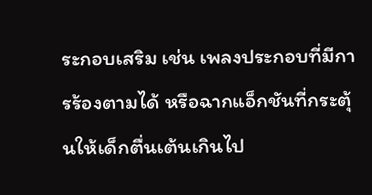ระกอบเสริม เช่น เพลงประกอบที่มีการร้องตามได้ หรือฉากแอ็กชันที่กระตุ้นให้เด็กตื่นเต้นเกินไป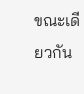ขณะเดียวกัน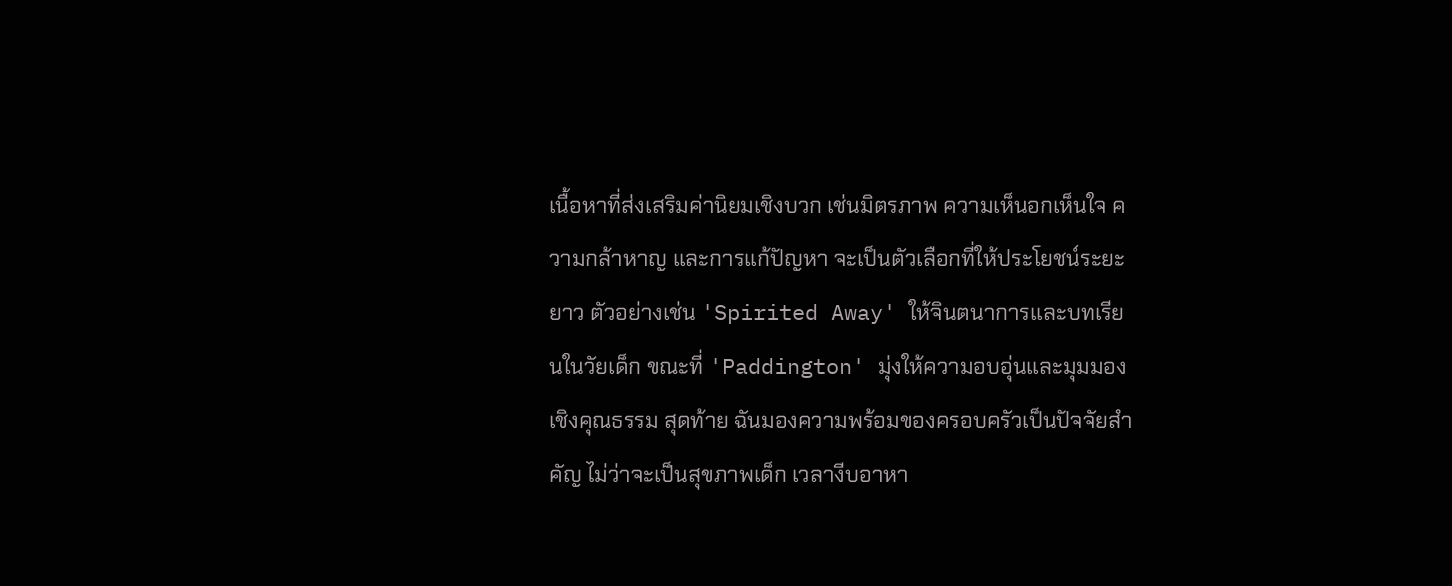เนื้อหาที่ส่งเสริมค่านิยมเชิงบวก เช่นมิตรภาพ ความเห็นอกเห็นใจ ความกล้าหาญ และการแก้ปัญหา จะเป็นตัวเลือกที่ให้ประโยชน์ระยะยาว ตัวอย่างเช่น 'Spirited Away' ให้จินตนาการและบทเรียนในวัยเด็ก ขณะที่ 'Paddington' มุ่งให้ความอบอุ่นและมุมมองเชิงคุณธรรม สุดท้าย ฉันมองความพร้อมของครอบครัวเป็นปัจจัยสำคัญ ไม่ว่าจะเป็นสุขภาพเด็ก เวลางีบอาหา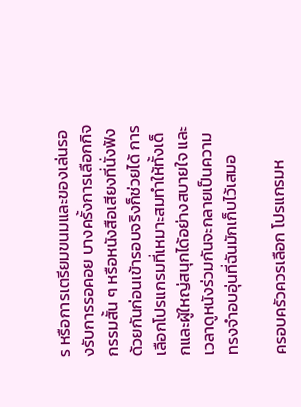ร หรือการเตรียมขนมและของเล่นรองรับการรอคอย บางครั้งการเลือกกิจกรรมสั้น ๆ หรือหนังสือเสียงที่นั่งฟังด้วยกันก่อนเข้ารอบจริงก็ช่วยได้ การเลือกโปรแกรมที่เหมาะสมทำให้ทั้งเด็กและผู้ใหญ่สนุกได้อย่างสบายใจ และเวลาดูหนังร่วมกันจะกลายเป็นความทรงจำอบอุ่นที่ฉันมักเก็บไว้เสมอ

ครอบครัวควรเลือก โปรแกรมห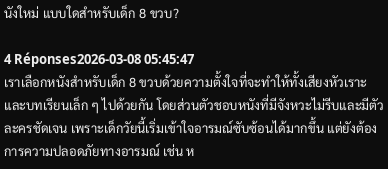นังใหม่ แบบใดสำหรับเด็ก 8 ขวบ?

4 Réponses2026-03-08 05:45:47
เราเลือกหนังสำหรับเด็ก 8 ขวบด้วยความตั้งใจที่จะทำให้ทั้งเสียงหัวเราะและบทเรียนเล็ก ๆ ไปด้วยกัน โดยส่วนตัวชอบหนังที่มีจังหวะไม่รีบและมีตัวละครชัดเจน เพราะเด็กวัยนี้เริ่มเข้าใจอารมณ์ซับซ้อนได้มากขึ้น แต่ยังต้องการความปลอดภัยทางอารมณ์ เช่น ห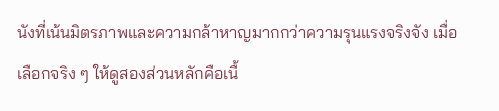นังที่เน้นมิตรภาพและความกล้าหาญมากกว่าความรุนแรงจริงจัง เมื่อเลือกจริง ๆ ให้ดูสองส่วนหลักคือเนื้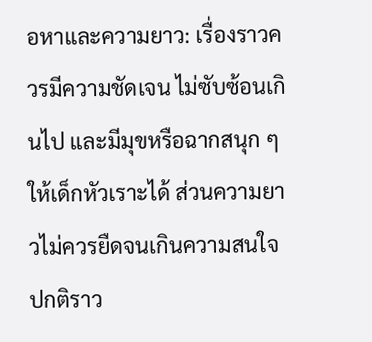อหาและความยาว: เรื่องราวควรมีความชัดเจน ไม่ซับซ้อนเกินไป และมีมุขหรือฉากสนุก ๆ ให้เด็กหัวเราะได้ ส่วนความยาวไม่ควรยืดจนเกินความสนใจ ปกติราว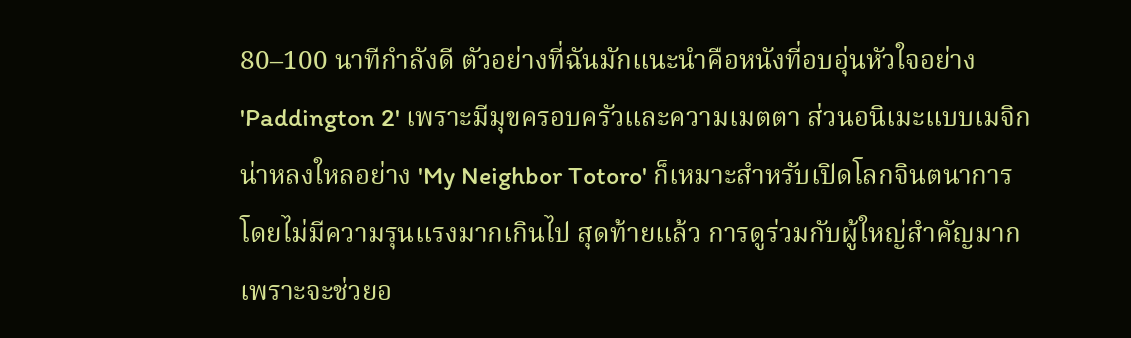80–100 นาทีกำลังดี ตัวอย่างที่ฉันมักแนะนำคือหนังที่อบอุ่นหัวใจอย่าง 'Paddington 2' เพราะมีมุขครอบครัวและความเมตตา ส่วนอนิเมะแบบเมจิกน่าหลงใหลอย่าง 'My Neighbor Totoro' ก็เหมาะสำหรับเปิดโลกจินตนาการโดยไม่มีความรุนแรงมากเกินไป สุดท้ายแล้ว การดูร่วมกับผู้ใหญ่สำคัญมาก เพราะจะช่วยอ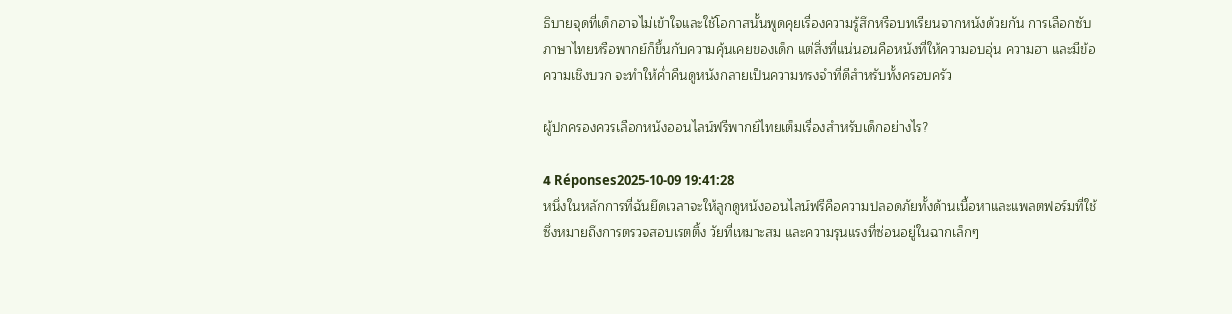ธิบายจุดที่เด็กอาจไม่เข้าใจและใช้โอกาสนั้นพูดคุยเรื่องความรู้สึกหรือบทเรียนจากหนังด้วยกัน การเลือกซับภาษาไทยหรือพากย์ก็ขึ้นกับความคุ้นเคยของเด็ก แต่สิ่งที่แน่นอนคือหนังที่ให้ความอบอุ่น ความฮา และมีข้อความเชิงบวก จะทำให้ค่ำคืนดูหนังกลายเป็นความทรงจำที่ดีสำหรับทั้งครอบครัว

ผู้ปกครองควรเลือกหนังออนไลน์ฟรีพากย์ไทยเต็มเรื่องสำหรับเด็กอย่างไร?

4 Réponses2025-10-09 19:41:28
หนึ่งในหลักการที่ฉันยึดเวลาจะให้ลูกดูหนังออนไลน์ฟรีคือความปลอดภัยทั้งด้านเนื้อหาและแพลตฟอร์มที่ใช้ ซึ่งหมายถึงการตรวจสอบเรตติ้ง วัยที่เหมาะสม และความรุนแรงที่ซ่อนอยู่ในฉากเล็กๆ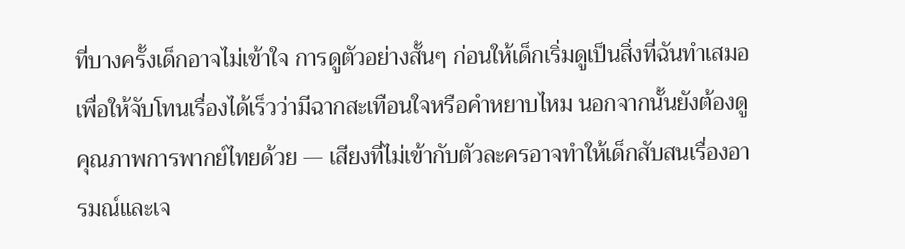ที่บางครั้งเด็กอาจไม่เข้าใจ การดูตัวอย่างสั้นๆ ก่อนให้เด็กเริ่มดูเป็นสิ่งที่ฉันทำเสมอ เพื่อให้จับโทนเรื่องได้เร็วว่ามีฉากสะเทือนใจหรือคำหยาบไหม นอกจากนั้นยังต้องดูคุณภาพการพากย์ไทยด้วย — เสียงที่ไม่เข้ากับตัวละครอาจทำให้เด็กสับสนเรื่องอารมณ์และเจ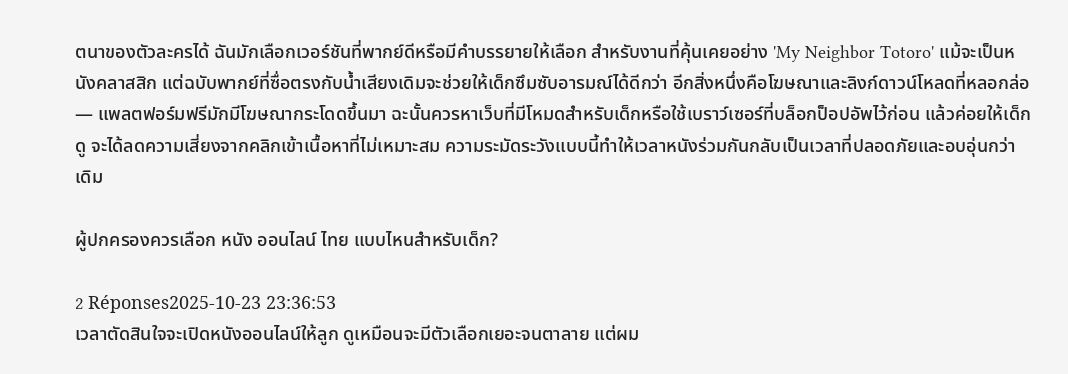ตนาของตัวละครได้ ฉันมักเลือกเวอร์ชันที่พากย์ดีหรือมีคำบรรยายให้เลือก สำหรับงานที่คุ้นเคยอย่าง 'My Neighbor Totoro' แม้จะเป็นหนังคลาสสิก แต่ฉบับพากย์ที่ซื่อตรงกับน้ำเสียงเดิมจะช่วยให้เด็กซึมซับอารมณ์ได้ดีกว่า อีกสิ่งหนึ่งคือโฆษณาและลิงก์ดาวน์โหลดที่หลอกล่อ — แพลตฟอร์มฟรีมักมีโฆษณากระโดดขึ้นมา ฉะนั้นควรหาเว็บที่มีโหมดสำหรับเด็กหรือใช้เบราว์เซอร์ที่บล็อกป็อปอัพไว้ก่อน แล้วค่อยให้เด็กดู จะได้ลดความเสี่ยงจากคลิกเข้าเนื้อหาที่ไม่เหมาะสม ความระมัดระวังแบบนี้ทำให้เวลาหนังร่วมกันกลับเป็นเวลาที่ปลอดภัยและอบอุ่นกว่าเดิม

ผู้ปกครองควรเลือก หนัง ออนไลน์ ไทย แบบไหนสำหรับเด็ก?

2 Réponses2025-10-23 23:36:53
เวลาตัดสินใจจะเปิดหนังออนไลน์ให้ลูก ดูเหมือนจะมีตัวเลือกเยอะจนตาลาย แต่ผม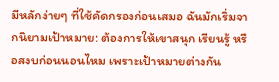มีหลักง่ายๆ ที่ใช้คัดกรองก่อนเสมอ ฉันมักเริ่มจากนิยามเป้าหมาย: ต้องการให้เขาสนุก เรียนรู้ หรือสงบก่อนนอนไหม เพราะเป้าหมายต่างกัน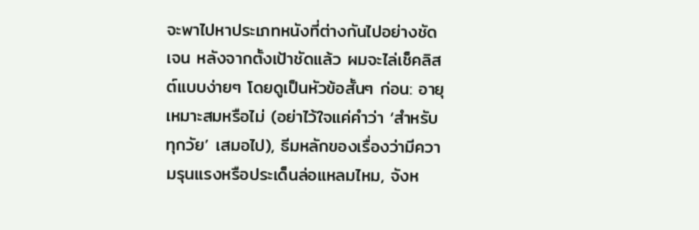จะพาไปหาประเภทหนังที่ต่างกันไปอย่างชัดเจน หลังจากตั้งเป้าชัดแล้ว ผมจะไล่เช็คลิสต์แบบง่ายๆ โดยดูเป็นหัวข้อสั้นๆ ก่อน: อายุเหมาะสมหรือไม่ (อย่าไว้ใจแค่คำว่า ‘สำหรับทุกวัย’ เสมอไป), ธีมหลักของเรื่องว่ามีความรุนแรงหรือประเด็นล่อแหลมไหม, จังห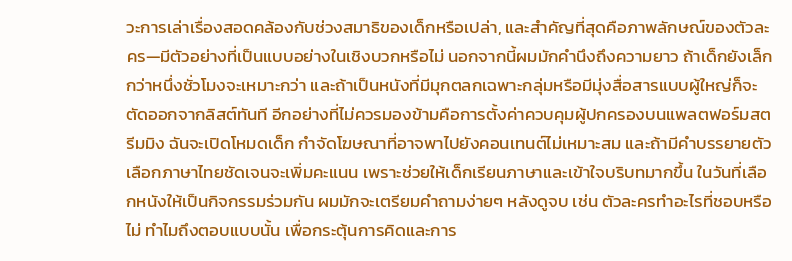วะการเล่าเรื่องสอดคล้องกับช่วงสมาธิของเด็กหรือเปล่า, และสำคัญที่สุดคือภาพลักษณ์ของตัวละคร—มีตัวอย่างที่เป็นแบบอย่างในเชิงบวกหรือไม่ นอกจากนี้ผมมักคำนึงถึงความยาว ถ้าเด็กยังเล็กกว่าหนึ่งชั่วโมงจะเหมาะกว่า และถ้าเป็นหนังที่มีมุกตลกเฉพาะกลุ่มหรือมีมุ่งสื่อสารแบบผู้ใหญ่ก็จะตัดออกจากลิสต์ทันที อีกอย่างที่ไม่ควรมองข้ามคือการตั้งค่าควบคุมผู้ปกครองบนแพลตฟอร์มสตรีมมิง ฉันจะเปิดโหมดเด็ก กำจัดโฆษณาที่อาจพาไปยังคอนเทนต์ไม่เหมาะสม และถ้ามีคำบรรยายตัวเลือกภาษาไทยชัดเจนจะเพิ่มคะแนน เพราะช่วยให้เด็กเรียนภาษาและเข้าใจบริบทมากขึ้น ในวันที่เลือกหนังให้เป็นกิจกรรมร่วมกัน ผมมักจะเตรียมคำถามง่ายๆ หลังดูจบ เช่น ตัวละครทำอะไรที่ชอบหรือไม่ ทำไมถึงตอบแบบนั้น เพื่อกระตุ้นการคิดและการ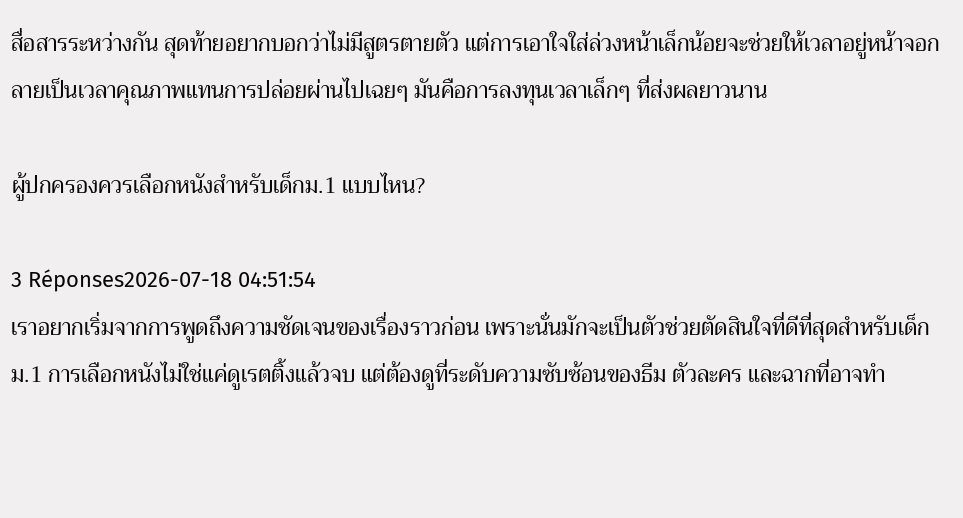สื่อสารระหว่างกัน สุดท้ายอยากบอกว่าไม่มีสูตรตายตัว แต่การเอาใจใส่ล่วงหน้าเล็กน้อยจะช่วยให้เวลาอยู่หน้าจอกลายเป็นเวลาคุณภาพแทนการปล่อยผ่านไปเฉยๆ มันคือการลงทุนเวลาเล็กๆ ที่ส่งผลยาวนาน

ผู้ปกครองควรเลือกหนังสำหรับเด็กม.1 แบบไหน?

3 Réponses2026-07-18 04:51:54
เราอยากเริ่มจากการพูดถึงความชัดเจนของเรื่องราวก่อน เพราะนั่นมักจะเป็นตัวช่วยตัดสินใจที่ดีที่สุดสำหรับเด็กม.1 การเลือกหนังไม่ใช่แค่ดูเรตติ้งแล้วจบ แต่ต้องดูที่ระดับความซับซ้อนของธีม ตัวละคร และฉากที่อาจทำ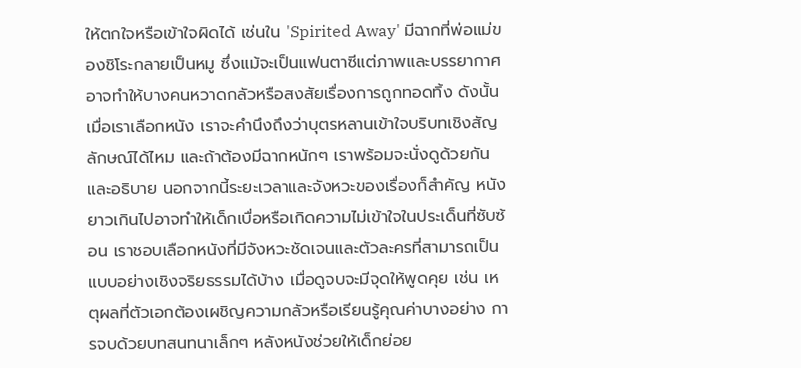ให้ตกใจหรือเข้าใจผิดได้ เช่นใน 'Spirited Away' มีฉากที่พ่อแม่ของชิโระกลายเป็นหมู ซึ่งแม้จะเป็นแฟนตาซีแต่ภาพและบรรยากาศอาจทำให้บางคนหวาดกลัวหรือสงสัยเรื่องการถูกทอดทิ้ง ดังนั้นเมื่อเราเลือกหนัง เราจะคำนึงถึงว่าบุตรหลานเข้าใจบริบทเชิงสัญลักษณ์ได้ไหม และถ้าต้องมีฉากหนักๆ เราพร้อมจะนั่งดูด้วยกันและอธิบาย นอกจากนี้ระยะเวลาและจังหวะของเรื่องก็สำคัญ หนังยาวเกินไปอาจทำให้เด็กเบื่อหรือเกิดความไม่เข้าใจในประเด็นที่ซับซ้อน เราชอบเลือกหนังที่มีจังหวะชัดเจนและตัวละครที่สามารถเป็นแบบอย่างเชิงจริยธรรมได้บ้าง เมื่อดูจบจะมีจุดให้พูดคุย เช่น เหตุผลที่ตัวเอกต้องเผชิญความกลัวหรือเรียนรู้คุณค่าบางอย่าง การจบด้วยบทสนทนาเล็กๆ หลังหนังช่วยให้เด็กย่อย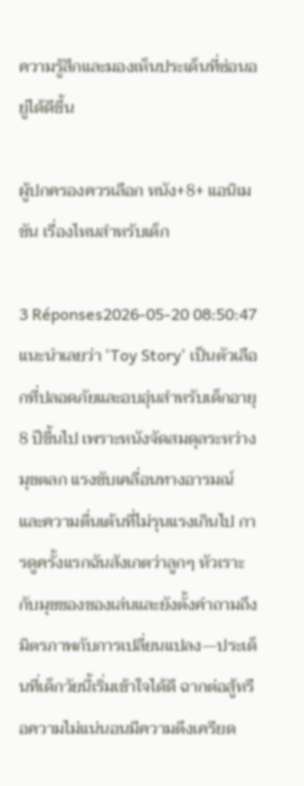ความรู้สึกและมองเห็นประเด็นที่ซ่อนอยู่ได้ดีขึ้น

ผู้ปกครองควรเลือก หนัง+8+ แอนิเมชัน เรื่องไหนสำหรับเด็ก

3 Réponses2026-05-20 08:50:47
แนะนำเลยว่า 'Toy Story' เป็นตัวเลือกที่ปลอดภัยและอบอุ่นสำหรับเด็กอายุ 8 ปีขึ้นไป เพราะหนังจัดสมดุลระหว่างมุขตลก แรงขับเคลื่อนทางอารมณ์ และความตื่นเต้นที่ไม่รุนแรงเกินไป การดูครั้งแรกฉันสังเกตว่าลูกๆ หัวเราะกับมุขของของเล่นและยังตั้งคำถามถึงมิตรภาพกับการเปลี่ยนแปลง—ประเด็นที่เด็กวัยนี้เริ่มเข้าใจได้ดี ฉากต่อสู้หรือความไม่แน่นอนมีความตึงเครียด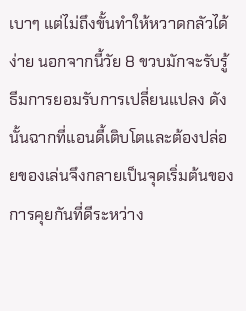เบาๆ แต่ไม่ถึงขั้นทำให้หวาดกลัวได้ง่าย นอกจากนี้วัย 8 ขวบมักจะรับรู้ธีมการยอมรับการเปลี่ยนแปลง ดังนั้นฉากที่แอนดี้เติบโตและต้องปล่อยของเล่นจึงกลายเป็นจุดเริ่มต้นของการคุยกันที่ดีระหว่าง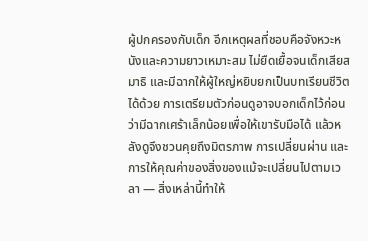ผู้ปกครองกับเด็ก อีกเหตุผลที่ชอบคือจังหวะหนังและความยาวเหมาะสม ไม่ยืดเยื้อจนเด็กเสียสมาธิ และมีฉากให้ผู้ใหญ่หยิบยกเป็นบทเรียนชีวิตได้ด้วย การเตรียมตัวก่อนดูอาจบอกเด็กไว้ก่อนว่ามีฉากเศร้าเล็กน้อยเพื่อให้เขารับมือได้ แล้วหลังดูจึงชวนคุยถึงมิตรภาพ การเปลี่ยนผ่าน และการให้คุณค่าของสิ่งของแม้จะเปลี่ยนไปตามเวลา — สิ่งเหล่านี้ทำให้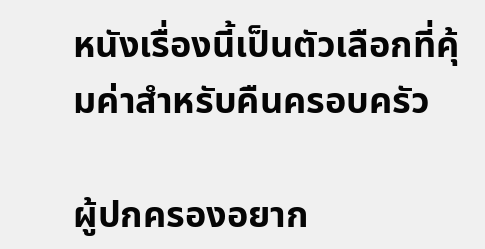หนังเรื่องนี้เป็นตัวเลือกที่คุ้มค่าสำหรับคืนครอบครัว

ผู้ปกครองอยาก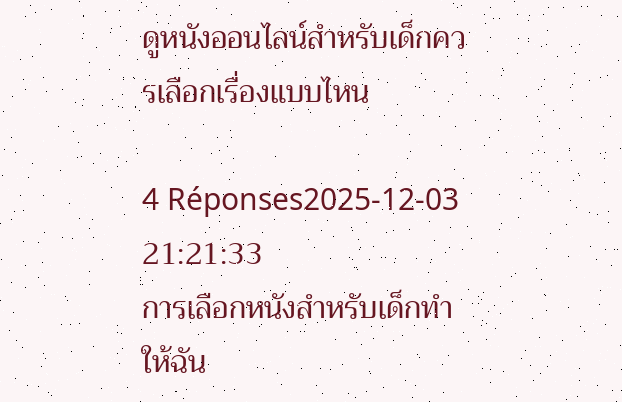ดูหนังออนไลน์สำหรับเด็กควรเลือกเรื่องแบบไหน

4 Réponses2025-12-03 21:21:33
การเลือกหนังสำหรับเด็กทำให้ฉัน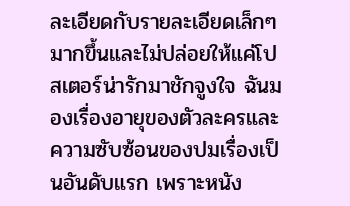ละเอียดกับรายละเอียดเล็กๆ มากขึ้นและไม่ปล่อยให้แค่โปสเตอร์น่ารักมาชักจูงใจ ฉันมองเรื่องอายุของตัวละครและความซับซ้อนของปมเรื่องเป็นอันดับแรก เพราะหนัง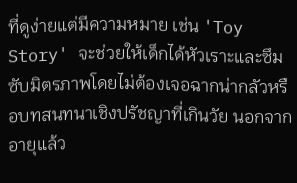ที่ดูง่ายแต่มีความหมาย เช่น 'Toy Story' จะช่วยให้เด็กได้หัวเราะและซึมซับมิตรภาพโดยไม่ต้องเจอฉากน่ากลัวหรือบทสนทนาเชิงปรัชญาที่เกินวัย นอกจากอายุแล้ว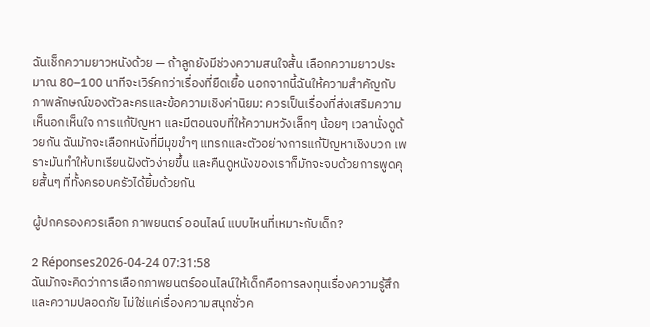ฉันเช็กความยาวหนังด้วย — ถ้าลูกยังมีช่วงความสนใจสั้น เลือกความยาวประมาณ 80–100 นาทีจะเวิร์คกว่าเรื่องที่ยืดเยื้อ นอกจากนี้ฉันให้ความสำคัญกับภาพลักษณ์ของตัวละครและข้อความเชิงค่านิยม: ควรเป็นเรื่องที่ส่งเสริมความเห็นอกเห็นใจ การแก้ปัญหา และมีตอนจบที่ให้ความหวังเล็กๆ น้อยๆ เวลานั่งดูด้วยกัน ฉันมักจะเลือกหนังที่มีมุขขำๆ แทรกและตัวอย่างการแก้ปัญหาเชิงบวก เพราะมันทำให้บทเรียนฝังตัวง่ายขึ้น และคืนดูหนังของเราก็มักจะจบด้วยการพูดคุยสั้นๆ ที่ทั้งครอบครัวได้ยิ้มด้วยกัน

ผู้ปกครองควรเลือก ภาพยนตร์ ออนไลน์ แบบไหนที่เหมาะกับเด็ก?

2 Réponses2026-04-24 07:31:58
ฉันมักจะคิดว่าการเลือกภาพยนตร์ออนไลน์ให้เด็กคือการลงทุนเรื่องความรู้สึกและความปลอดภัย ไม่ใช่แค่เรื่องความสนุกชั่วค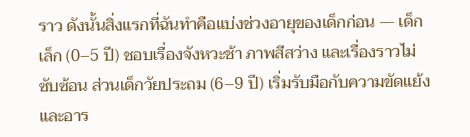ราว ดังนั้นสิ่งแรกที่ฉันทำคือแบ่งช่วงอายุของเด็กก่อน — เด็กเล็ก (0–5 ปี) ชอบเรื่องจังหวะช้า ภาพสีสว่าง และเรื่องราวไม่ซับซ้อน ส่วนเด็กวัยประถม (6–9 ปี) เริ่มรับมือกับความขัดแย้งและอาร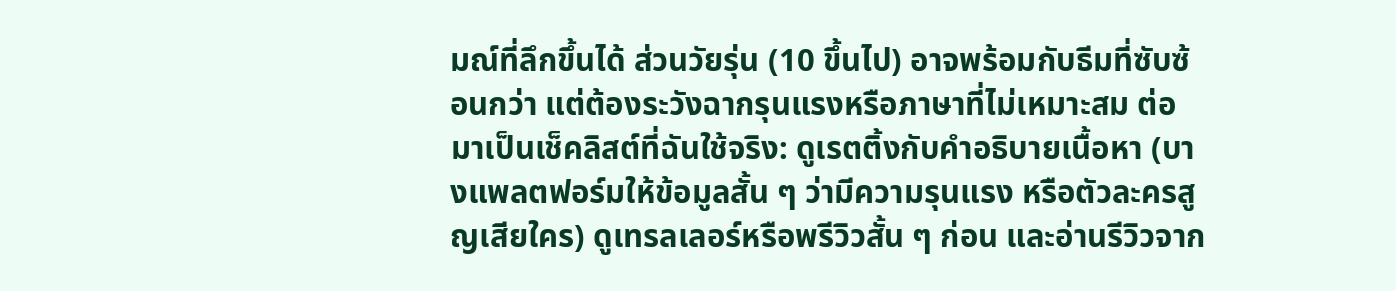มณ์ที่ลึกขึ้นได้ ส่วนวัยรุ่น (10 ขึ้นไป) อาจพร้อมกับธีมที่ซับซ้อนกว่า แต่ต้องระวังฉากรุนแรงหรือภาษาที่ไม่เหมาะสม ต่อมาเป็นเช็คลิสต์ที่ฉันใช้จริง: ดูเรตติ้งกับคำอธิบายเนื้อหา (บางแพลตฟอร์มให้ข้อมูลสั้น ๆ ว่ามีความรุนแรง หรือตัวละครสูญเสียใคร) ดูเทรลเลอร์หรือพรีวิวสั้น ๆ ก่อน และอ่านรีวิวจาก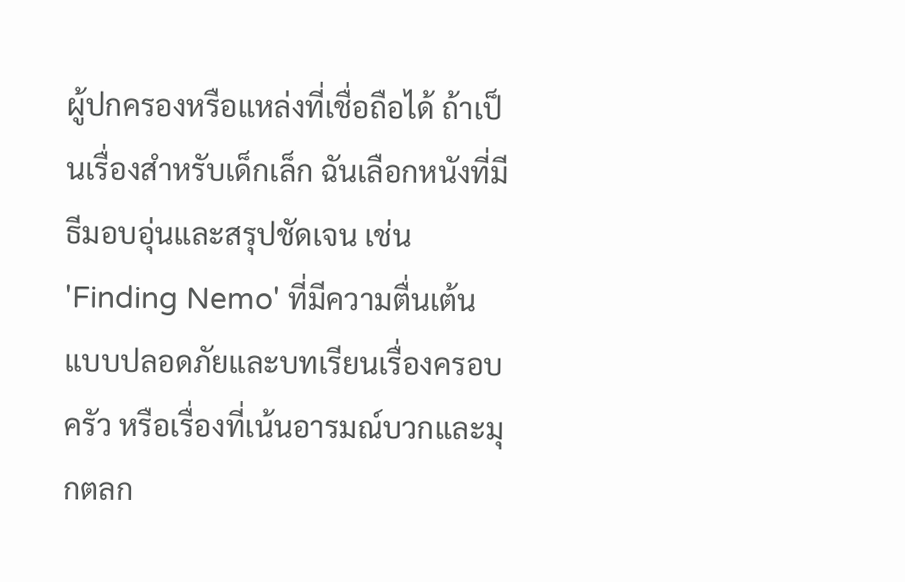ผู้ปกครองหรือแหล่งที่เชื่อถือได้ ถ้าเป็นเรื่องสำหรับเด็กเล็ก ฉันเลือกหนังที่มีธีมอบอุ่นและสรุปชัดเจน เช่น 'Finding Nemo' ที่มีความตื่นเต้นแบบปลอดภัยและบทเรียนเรื่องครอบครัว หรือเรื่องที่เน้นอารมณ์บวกและมุกตลก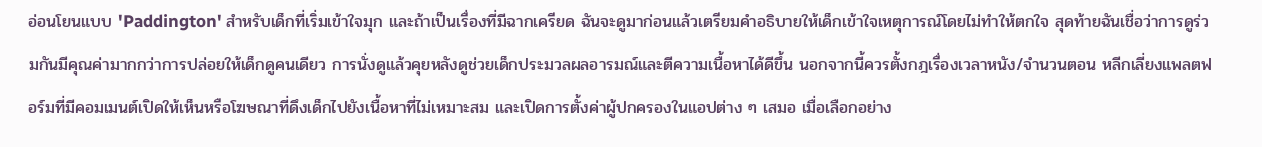อ่อนโยนแบบ 'Paddington' สำหรับเด็กที่เริ่มเข้าใจมุก และถ้าเป็นเรื่องที่มีฉากเครียด ฉันจะดูมาก่อนแล้วเตรียมคำอธิบายให้เด็กเข้าใจเหตุการณ์โดยไม่ทำให้ตกใจ สุดท้ายฉันเชื่อว่าการดูร่วมกันมีคุณค่ามากกว่าการปล่อยให้เด็กดูคนเดียว การนั่งดูแล้วคุยหลังดูช่วยเด็กประมวลผลอารมณ์และตีความเนื้อหาได้ดีขึ้น นอกจากนี้ควรตั้งกฎเรื่องเวลาหนัง/จำนวนตอน หลีกเลี่ยงแพลตฟอร์มที่มีคอมเมนต์เปิดให้เห็นหรือโฆษณาที่ดึงเด็กไปยังเนื้อหาที่ไม่เหมาะสม และเปิดการตั้งค่าผู้ปกครองในแอปต่าง ๆ เสมอ เมื่อเลือกอย่าง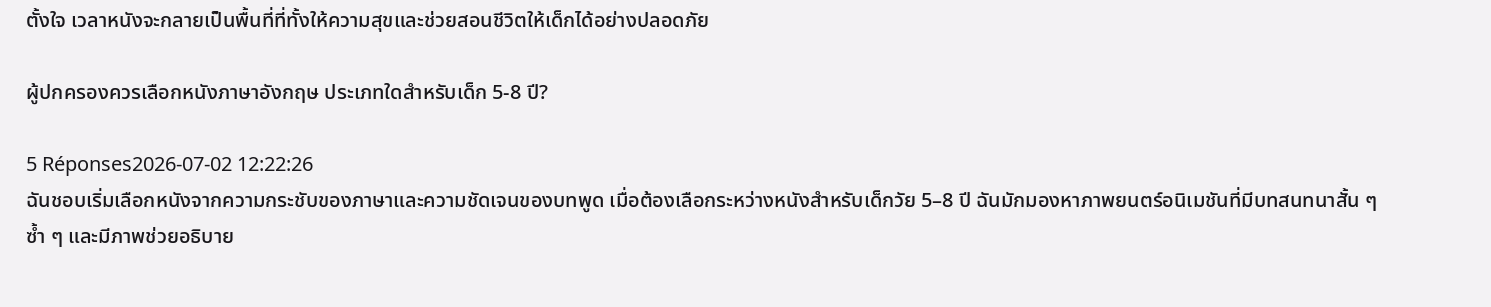ตั้งใจ เวลาหนังจะกลายเป็นพื้นที่ที่ทั้งให้ความสุขและช่วยสอนชีวิตให้เด็กได้อย่างปลอดภัย

ผู้ปกครองควรเลือกหนังภาษาอังกฤษ ประเภทใดสำหรับเด็ก 5-8 ปี?

5 Réponses2026-07-02 12:22:26
ฉันชอบเริ่มเลือกหนังจากความกระชับของภาษาและความชัดเจนของบทพูด เมื่อต้องเลือกระหว่างหนังสำหรับเด็กวัย 5–8 ปี ฉันมักมองหาภาพยนตร์อนิเมชันที่มีบทสนทนาสั้น ๆ ซ้ำ ๆ และมีภาพช่วยอธิบาย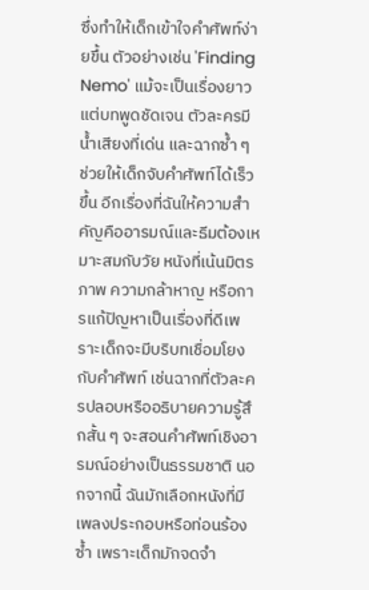ซึ่งทำให้เด็กเข้าใจคำศัพท์ง่ายขึ้น ตัวอย่างเช่น 'Finding Nemo' แม้จะเป็นเรื่องยาว แต่บทพูดชัดเจน ตัวละครมีน้ำเสียงที่เด่น และฉากซ้ำ ๆ ช่วยให้เด็กจับคำศัพท์ได้เร็วขึ้น อีกเรื่องที่ฉันให้ความสำคัญคืออารมณ์และธีมต้องเหมาะสมกับวัย หนังที่เน้นมิตรภาพ ความกล้าหาญ หรือการแก้ปัญหาเป็นเรื่องที่ดีเพราะเด็กจะมีบริบทเชื่อมโยงกับคำศัพท์ เช่นฉากที่ตัวละครปลอบหรืออธิบายความรู้สึกสั้น ๆ จะสอนคำศัพท์เชิงอารมณ์อย่างเป็นธรรมชาติ นอกจากนี้ ฉันมักเลือกหนังที่มีเพลงประกอบหรือท่อนร้องซ้ำ เพราะเด็กมักจดจำ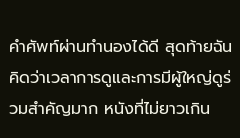คำศัพท์ผ่านทำนองได้ดี สุดท้ายฉันคิดว่าเวลาการดูและการมีผู้ใหญ่ดูร่วมสำคัญมาก หนังที่ไม่ยาวเกิน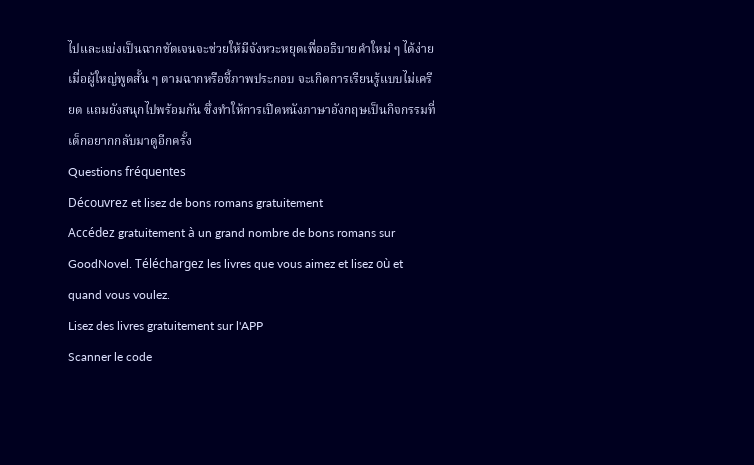ไปและแบ่งเป็นฉากชัดเจนจะช่วยให้มีจังหวะหยุดเพื่ออธิบายคำใหม่ ๆ ได้ง่าย เมื่อผู้ใหญ่พูดสั้น ๆ ตามฉากหรือชี้ภาพประกอบ จะเกิดการเรียนรู้แบบไม่เครียด แถมยังสนุกไปพร้อมกัน ซึ่งทำให้การเปิดหนังภาษาอังกฤษเป็นกิจกรรมที่เด็กอยากกลับมาดูอีกครั้ง
Questions fréquentes
Découvrez et lisez de bons romans gratuitement
Accédez gratuitement à un grand nombre de bons romans sur GoodNovel. Téléchargez les livres que vous aimez et lisez où et quand vous voulez.
Lisez des livres gratuitement sur l'APP
Scanner le code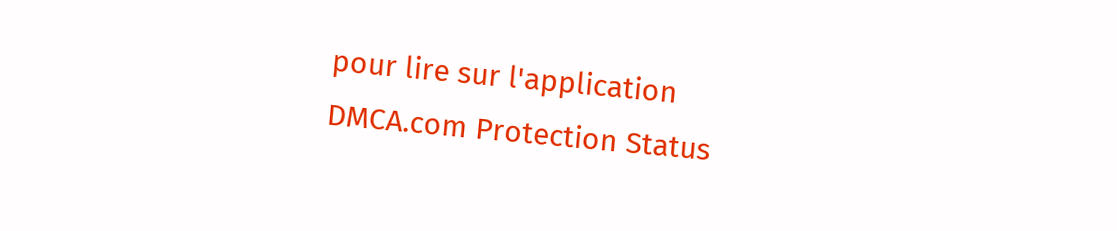pour lire sur l'application
DMCA.com Protection Status